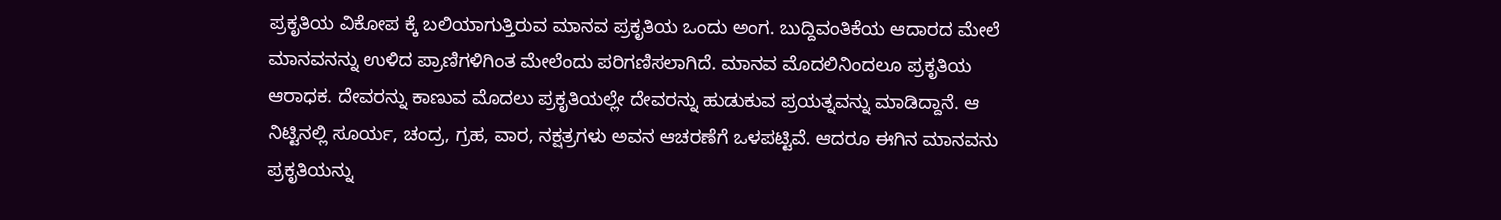ಪ್ರಕೃತಿಯ ವಿಕೋಪ ಕ್ಕೆ ಬಲಿಯಾಗುತ್ತಿರುವ ಮಾನವ ಪ್ರಕೃತಿಯ ಒಂದು ಅಂಗ. ಬುದ್ದಿವಂತಿಕೆಯ ಆದಾರದ ಮೇಲೆ ಮಾನವನನ್ನು ಉಳಿದ ಪ್ರಾಣಿಗಳಿಗಿಂತ ಮೇಲೆಂದು ಪರಿಗಣಿಸಲಾಗಿದೆ. ಮಾನವ ಮೊದಲಿನಿಂದಲೂ ಪ್ರಕೃತಿಯ ಆರಾಧಕ. ದೇವರನ್ನು ಕಾಣುವ ಮೊದಲು ಪ್ರಕೃತಿಯಲ್ಲೇ ದೇವರನ್ನು ಹುಡುಕುವ ಪ್ರಯತ್ನವನ್ನು ಮಾಡಿದ್ದಾನೆ. ಆ ನಿಟ್ಟಿನಲ್ಲಿ ಸೂರ್ಯ, ಚಂದ್ರ, ಗ್ರಹ, ವಾರ, ನಕ್ಷತ್ರಗಳು ಅವನ ಆಚರಣೆಗೆ ಒಳಪಟ್ಟಿವೆ. ಆದರೂ ಈಗಿನ ಮಾನವನು ಪ್ರಕೃತಿಯನ್ನು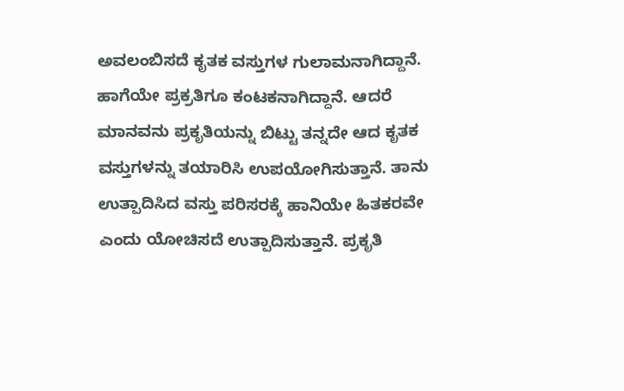ಅವಲಂಬಿಸದೆ ಕೃತಕ ವಸ್ತುಗಳ ಗುಲಾಮನಾಗಿದ್ದಾನೆ. ಹಾಗೆಯೇ ಪ್ರಕ್ರತಿಗೂ ಕಂಟಕನಾಗಿದ್ದಾನೆ. ಆದರೆ ಮಾನವನು ಪ್ರಕೃತಿಯನ್ನು ಬಿಟ್ಟು ತನ್ನದೇ ಆದ ಕೃತಕ ವಸ್ತುಗಳನ್ನು ತಯಾರಿಸಿ ಉಪಯೋಗಿಸುತ್ತಾನೆ. ತಾನು ಉತ್ಪಾದಿಸಿದ ವಸ್ತು ಪರಿಸರಕ್ಕೆ ಹಾನಿಯೇ ಹಿತಕರವೇ ಎಂದು ಯೋಚಿಸದೆ ಉತ್ಪಾದಿಸುತ್ತಾನೆ. ಪ್ರಕೃತಿ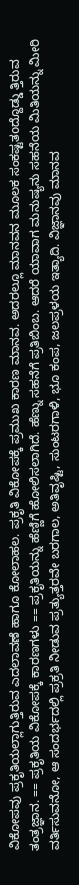ವಿಕೋಪವು ಪ್ರಕೃತಿಯಲ್ಲಾಗುತ್ತಿರುವ ಎದಲಾವಣೆ ಹಾಗೂ ಕೋಲಾಹಲ. ಪ್ರಕೃತಿ ವಿಕೋಪಕ್ಕೆ ಪ್ರಮುಖ ಕಾರಣ ಮಾನವ. ಅದರಲ್ಲೂ ಮಾನವನ ಮೂಲಕ ಸಂಕಷ್ಟತoದ್ದೊಡ್ಡು ತ್ತಿರುವ ತಂತ್ರಜ್ಞಾನ. == ಪ್ರಕೃತಿಯ ವಿಕೋಪಕ್ಕೆ ಕಾರಣಗಳು == ಪ್ರಕೃತಿಯನ್ನು ಹೆಣ್ಣಿಗೆ ಹೋಲಿಸಲಾಗಿದೆ. ಹೆಣ್ನು ಸಹನೆಗೆ ಪ್ರತಿಬಿಂಬ. ಆದರೆ ಯಾವಾಗ ಮನುಷ್ಯನು ಸಹನೆಯ ಮಿತಿಯನ್ನು ಮೀರಿ ವರ್ತಿಸುವನೋ, ಆ ಸಂದರ್ಭದಲ್ಲಿ ಪ್ರಕ್ರತಿ ನೀಡುವ ಪ್ರತ್ಯುತ್ತರವೇ ಬರಗಾಲ, ಅತಿವೃಷ್ಟಿ, ಸುಂಟರಗಾಳಿ, ಭೂ ಕಂಪ, ಜಲಪ್ರಳಯ ಇತ್ಯಾದಿ. ವಿಜ್ಞಾನವು ಮಾನವ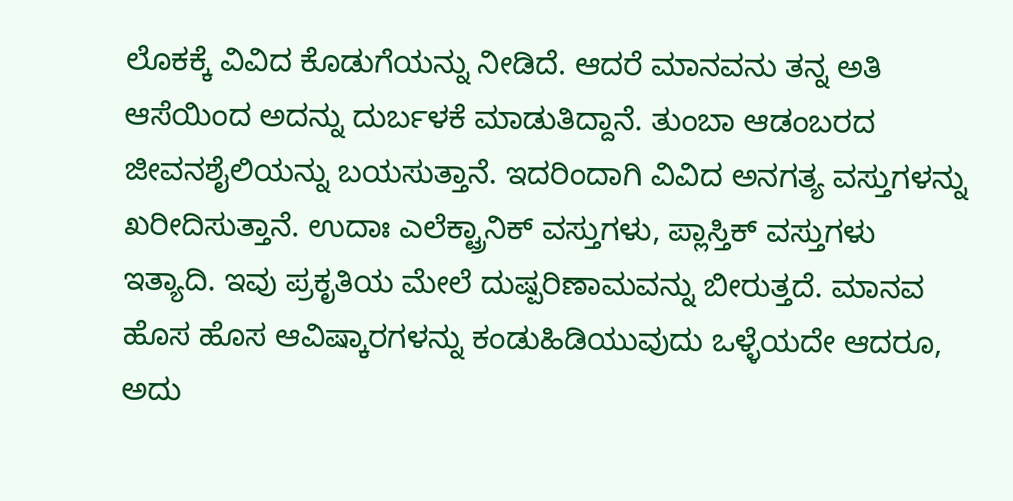ಲೊಕಕ್ಕೆ ವಿವಿದ ಕೊಡುಗೆಯನ್ನು ನೀಡಿದೆ. ಆದರೆ ಮಾನವನು ತನ್ನ ಅತಿ ಆಸೆಯಿಂದ ಅದನ್ನು ದುರ್ಬಳಕೆ ಮಾಡುತಿದ್ದಾನೆ. ತುಂಬಾ ಆಡಂಬರದ ಜೀವನಶೈಲಿಯನ್ನು ಬಯಸುತ್ತಾನೆ. ಇದರಿಂದಾಗಿ ವಿವಿದ ಅನಗತ್ಯ ವಸ್ತುಗಳನ್ನು ಖರೀದಿಸುತ್ತಾನೆ. ಉದಾಃ ಎಲೆಕ್ಟ್ರಾನಿಕ್ ವಸ್ತುಗಳು, ಪ್ಲಾಸ್ತಿಕ್ ವಸ್ತುಗಳು ಇತ್ಯಾದಿ. ಇವು ಪ್ರಕೃತಿಯ ಮೇಲೆ ದುಷ್ಪರಿಣಾಮವನ್ನು ಬೀರುತ್ತದೆ. ಮಾನವ ಹೊಸ ಹೊಸ ಆವಿಷ್ಕಾರಗಳನ್ನು ಕಂಡುಹಿಡಿಯುವುದು ಒಳ್ಳೆಯದೇ ಆದರೂ, ಅದು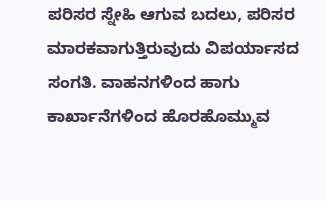ಪರಿಸರ ಸ್ನೇಹಿ ಆಗುವ ಬದಲು, ಪರಿಸರ ಮಾರಕವಾಗುತ್ತಿರುವುದು ವಿಪರ್ಯಾಸದ ಸಂಗತಿ. ವಾಹನಗಳಿಂದ ಹಾಗು ಕಾರ್ಖಾನೆಗಳಿಂದ ಹೊರಹೊಮ್ಮುವ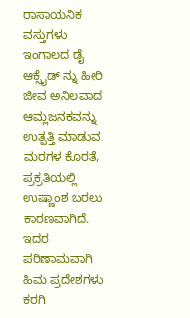ರಾಸಾಯನಿಕ ವಸ್ತುಗಳು ಇಂಗಾಲದ ಡೈ ಆಕ್ಸೈಡ್ ನ್ನು ಹೀರಿ ಜೀವ ಅನಿಲವಾದ ಆಮ್ಲಜನಕವನ್ನು ಉತ್ಪತ್ತಿ ಮಾಡುವ ಮರಗಳ ಕೊರತೆ, ಪ್ರಕ್ರತಿಯಲ್ಲಿ ಉಷ್ಣಾಂಶ ಬರಲು ಕಾರಣವಾಗಿದೆ. ಇದರ ಪರಿಣಾಮವಾಗಿ ಹಿಮ ಪ್ರದೇಶಗಳು ಕರಗಿ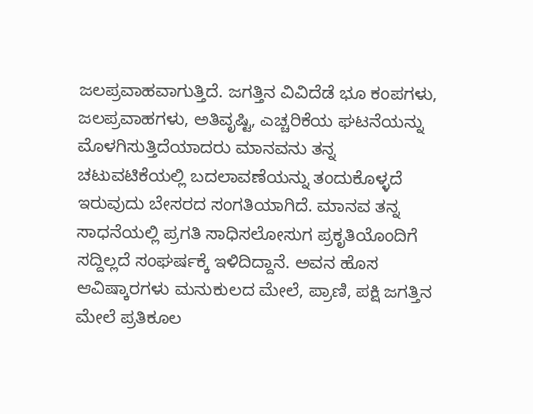ಜಲಪ್ರವಾಹವಾಗುತ್ತಿದೆ. ಜಗತ್ತಿನ ವಿವಿದೆಡೆ ಭೂ ಕಂಪಗಳು, ಜಲಪ್ರವಾಹಗಳು, ಅತಿವೃಷ್ಟಿ, ಎಚ್ಚರಿಕೆಯ ಘಟನೆಯನ್ನು ಮೊಳಗಿಸುತ್ತಿದೆಯಾದರು ಮಾನವನು ತನ್ನ ಚಟುವಟಿಕೆಯಲ್ಲಿ ಬದಲಾವಣೆಯನ್ನು ತಂದುಕೊಳ್ಳದೆ ಇರುವುದು ಬೇಸರದ ಸಂಗತಿಯಾಗಿದೆ. ಮಾನವ ತನ್ನ ಸಾಧನೆಯಲ್ಲಿ ಪ್ರಗತಿ ಸಾಧಿಸಲೋಸುಗ ಪ್ರಕೃತಿಯೊಂದಿಗೆ ಸದ್ದಿಲ್ಲದೆ ಸಂಘರ್ಷಕ್ಕೆ ಇಳಿದಿದ್ದಾನೆ. ಅವನ ಹೊಸ ಆವಿಷ್ಕಾರಗಳು ಮನುಕುಲದ ಮೇಲೆ, ಪ್ರಾಣಿ, ಪಕ್ಷಿ ಜಗತ್ತಿನ ಮೇಲೆ ಪ್ರತಿಕೂಲ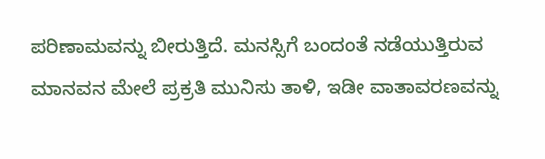ಪರಿಣಾಮವನ್ನು ಬೀರುತ್ತಿದೆ. ಮನಸ್ಸಿಗೆ ಬಂದಂತೆ ನಡೆಯುತ್ತಿರುವ ಮಾನವನ ಮೇಲೆ ಪ್ರಕ್ರತಿ ಮುನಿಸು ತಾಳಿ, ಇಡೀ ವಾತಾವರಣವನ್ನು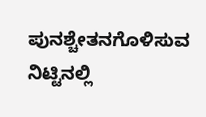ಪುನಶ್ಚೇತನಗೊಳಿಸುವ ನಿಟ್ಟಿನಲ್ಲಿ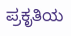ಪ್ರಕೃತಿಯ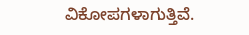ವಿಕೋಪಗಳಾಗುತ್ತಿವೆ.